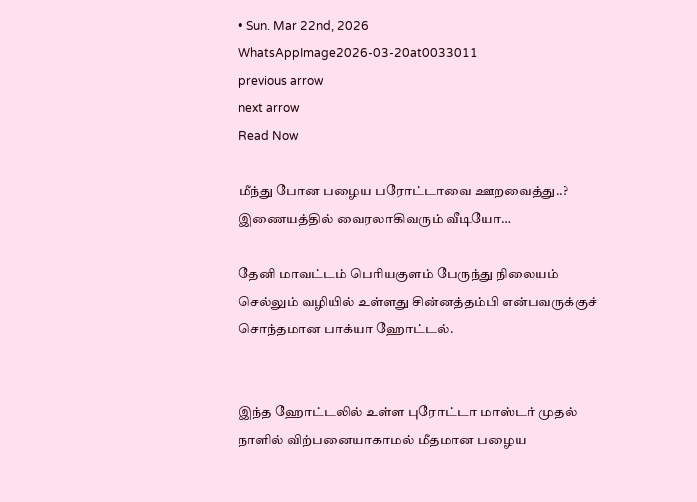• Sun. Mar 22nd, 2026
WhatsAppImage2026-03-20at0033011
previous arrow
next arrow
Read Now

மீந்து போன பழைய பரோட்டாவை ஊறவைத்து..? இணையத்தில் வைரலாகிவரும் வீடியோ…

தேனி மாவட்டம் பெரியகுளம் பேருந்து நிலையம் செல்லும் வழியில் உள்ளது சின்னத்தம்பி என்பவருக்குச் சொந்தமான பாக்யா ஹோட்டல்.


இந்த ஹோட்டலில் உள்ள புரோட்டா மாஸ்டர் முதல் நாளில் விற்பனையாகாமல் மீதமான பழைய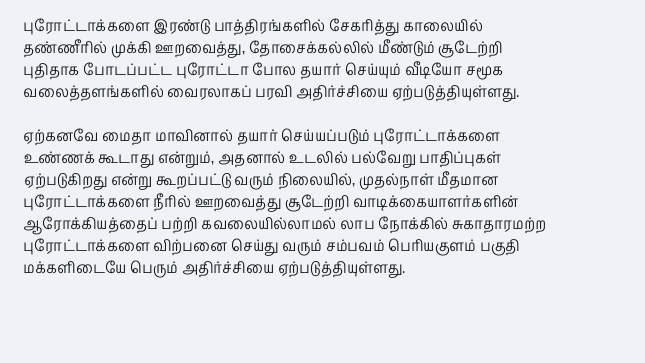புரோட்டாக்களை இரண்டு பாத்திரங்களில் சேகரித்து காலையில் தண்ணீரில் முக்கி ஊறவைத்து, தோசைக்கல்லில் மீண்டும் சூடேற்றி புதிதாக போடப்பட்ட புரோட்டா போல தயார் செய்யும் வீடியோ சமூக வலைத்தளங்களில் வைரலாகப் பரவி அதிர்ச்சியை ஏற்படுத்தியுள்ளது.

ஏற்கனவே மைதா மாவினால் தயார் செய்யப்படும் புரோட்டாக்களை உண்ணக் கூடாது என்றும், அதனால் உடலில் பல்வேறு பாதிப்புகள் ஏற்படுகிறது என்று கூறப்பட்டு வரும் நிலையில், முதல்நாள் மீதமான புரோட்டாக்களை நீரில் ஊறவைத்து சூடேற்றி வாடிக்கையாளர்களின் ஆரோக்கியத்தைப் பற்றி கவலையில்லாமல் லாப நோக்கில் சுகாதாரமற்ற புரோட்டாக்களை விற்பனை செய்து வரும் சம்பவம் பெரியகுளம் பகுதி மக்களிடையே பெரும் அதிர்ச்சியை ஏற்படுத்தியுள்ளது.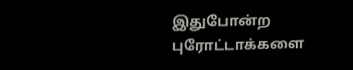இதுபோன்ற புரோட்டாக்களை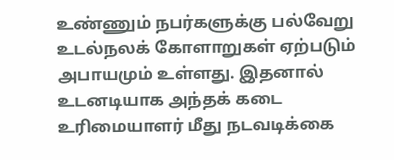உண்ணும் நபர்களுக்கு பல்வேறு உடல்நலக் கோளாறுகள் ஏற்படும் அபாயமும் உள்ளது. இதனால் உடனடியாக அந்தக் கடை உரிமையாளர் மீது நடவடிக்கை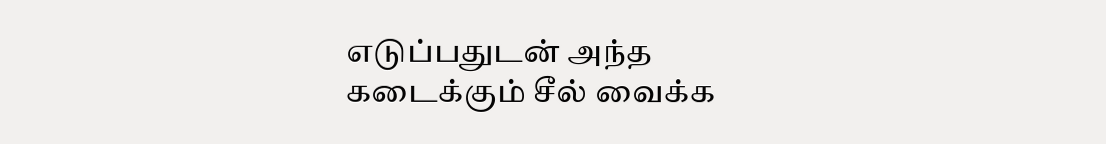எடுப்பதுடன் அந்த கடைக்கும் சீல் வைக்க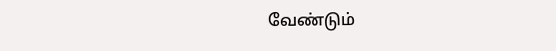வேண்டும்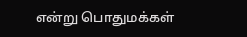என்று பொதுமக்கள்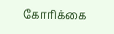கோரிக்கை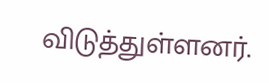விடுத்துள்ளனர்.